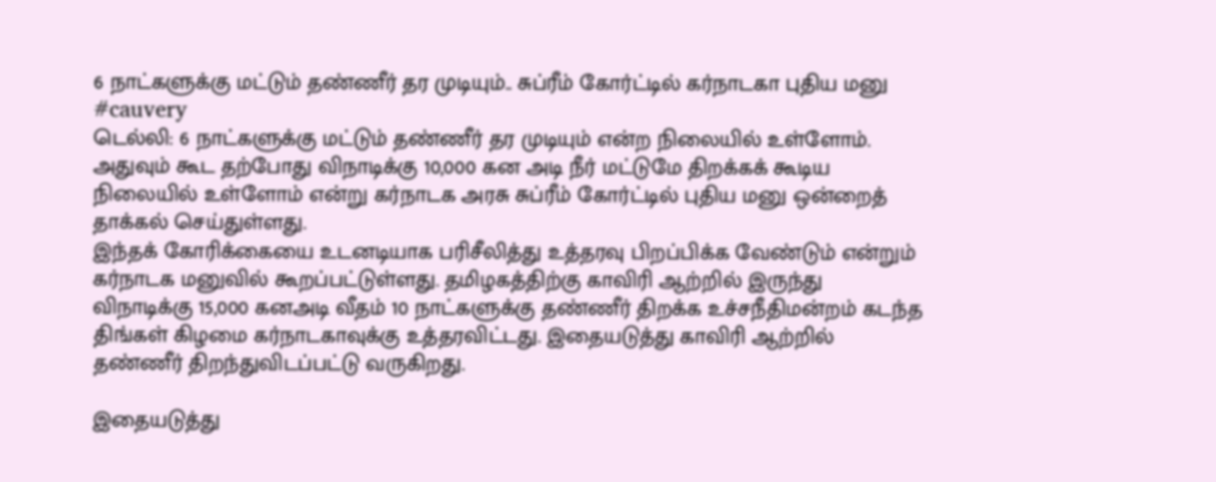6 நாட்களுக்கு மட்டும் தண்ணீர் தர முடியும்.. சுப்ரீம் கோர்ட்டில் கர்நாடகா புதிய மனு #cauvery
டெல்லி: 6 நாட்களுக்கு மட்டும் தண்ணீர் தர முடியும் என்ற நிலையில் உள்ளோம். அதுவும் கூட தற்போது விநாடிக்கு 10,000 கன அடி நீர் மட்டுமே திறக்கக் கூடிய நிலையில் உள்ளோம் என்று கர்நாடக அரசு சுப்ரீம் கோர்ட்டில் புதிய மனு ஒன்றைத் தாக்கல் செய்துள்ளது.
இந்தக் கோரிக்கையை உடனடியாக பரிசீலித்து உத்தரவு பிறப்பிக்க வேண்டும் என்றும் கர்நாடக மனுவில் கூறப்பட்டுள்ளது. தமிழகத்திற்கு காவிரி ஆற்றில் இருந்து விநாடிக்கு 15,000 கனஅடி வீதம் 10 நாட்களுக்கு தண்ணீர் திறக்க உச்சநீதிமன்றம் கடந்த திங்கள் கிழமை கர்நாடகாவுக்கு உத்தரவிட்டது. இதையடுத்து காவிரி ஆற்றில் தண்ணீர் திறந்துவிடப்பட்டு வருகிறது.

இதையடுத்து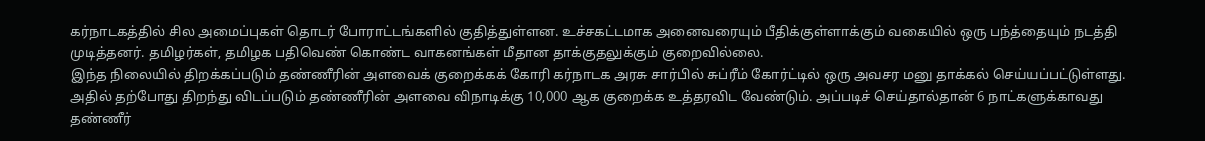கர்நாடகத்தில் சில அமைப்புகள் தொடர் போராட்டங்களில் குதித்துள்ளன. உச்சகட்டமாக அனைவரையும் பீதிக்குள்ளாக்கும் வகையில் ஒரு பந்த்தையும் நடத்தி முடித்தனர். தமிழர்கள், தமிழக பதிவெண் கொண்ட வாகனங்கள் மீதான தாக்குதலுக்கும் குறைவில்லை.
இந்த நிலையில் திறக்கப்படும் தண்ணீரின் அளவைக் குறைக்கக் கோரி கர்நாடக அரசு சார்பில் சுப்ரீம் கோர்ட்டில் ஒரு அவசர மனு தாக்கல் செய்யப்பட்டுள்ளது. அதில் தற்போது திறந்து விடப்படும் தண்ணீரின் அளவை விநாடிக்கு 10,000 ஆக குறைக்க உத்தரவிட வேண்டும். அப்படிச் செய்தால்தான் 6 நாட்களுக்காவது தண்ணீர்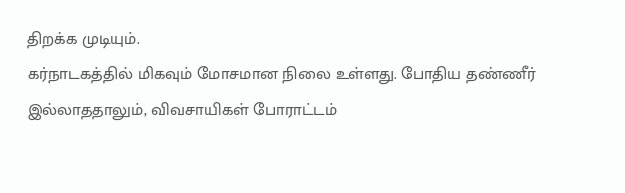திறக்க முடியும்.
கர்நாடகத்தில் மிகவும் மோசமான நிலை உள்ளது. போதிய தண்ணீர் இல்லாததாலும், விவசாயிகள் போராட்டம்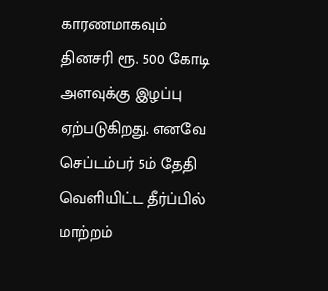காரணமாகவும் தினசரி ரூ. 500 கோடி அளவுக்கு இழப்பு ஏற்படுகிறது. எனவே செப்டம்பர் 5ம் தேதி வெளியிட்ட தீர்ப்பில் மாற்றம்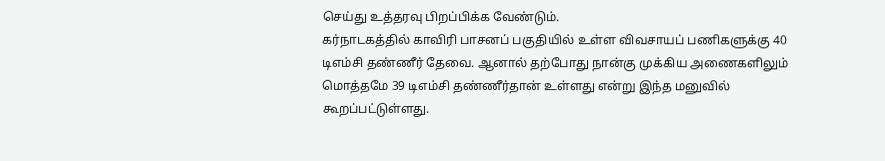செய்து உத்தரவு பிறப்பிக்க வேண்டும்.
கர்நாடகத்தில் காவிரி பாசனப் பகுதியில் உள்ள விவசாயப் பணிகளுக்கு 40 டிஎம்சி தண்ணீர் தேவை. ஆனால் தற்போது நான்கு முக்கிய அணைகளிலும் மொத்தமே 39 டிஎம்சி தண்ணீர்தான் உள்ளது என்று இந்த மனுவில் கூறப்பட்டுள்ளது.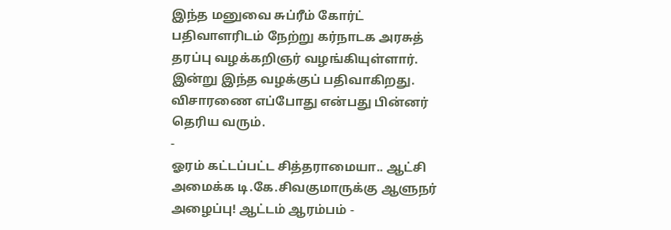இந்த மனுவை சுப்ரீம் கோர்ட் பதிவாளரிடம் நேற்று கர்நாடக அரசுத் தரப்பு வழக்கறிஞர் வழங்கியுள்ளார். இன்று இந்த வழக்குப் பதிவாகிறது. விசாரணை எப்போது என்பது பின்னர் தெரிய வரும்.
-
ஓரம் கட்டப்பட்ட சித்தராமையா.. ஆட்சி அமைக்க டி.கே.சிவகுமாருக்கு ஆளுநர் அழைப்பு! ஆட்டம் ஆரம்பம் -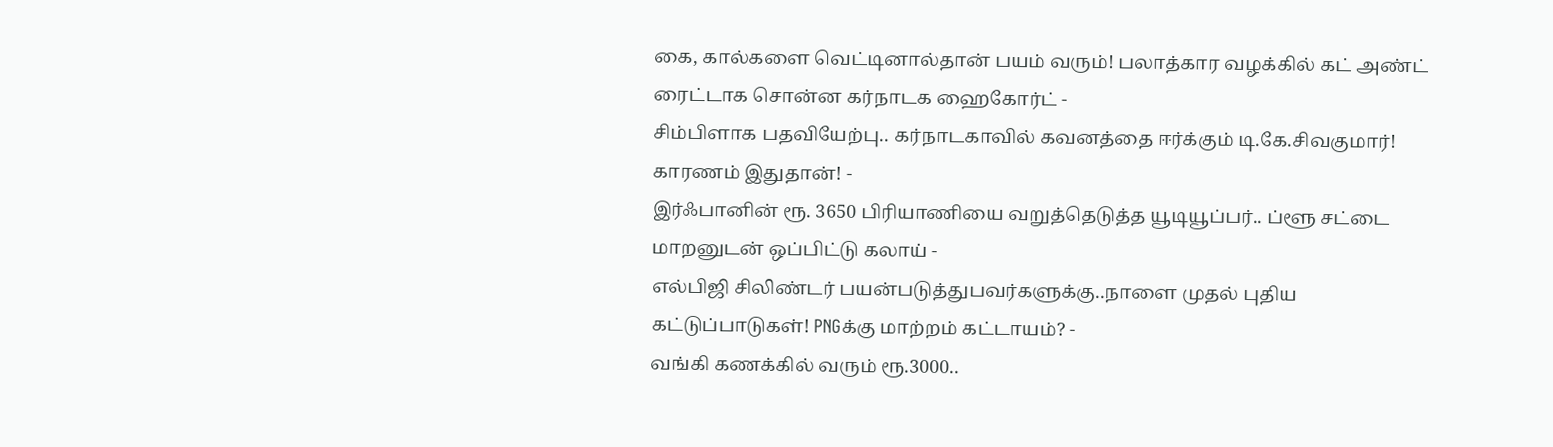கை, கால்களை வெட்டினால்தான் பயம் வரும்! பலாத்கார வழக்கில் கட் அண்ட் ரைட்டாக சொன்ன கர்நாடக ஹைகோர்ட் -
சிம்பிளாக பதவியேற்பு.. கர்நாடகாவில் கவனத்தை ஈர்க்கும் டி.கே.சிவகுமார்! காரணம் இதுதான்! -
இர்ஃபானின் ரூ. 3650 பிரியாணியை வறுத்தெடுத்த யூடியூப்பர்.. ப்ளூ சட்டை மாறனுடன் ஒப்பிட்டு கலாய் -
எல்பிஜி சிலிண்டர் பயன்படுத்துபவர்களுக்கு..நாளை முதல் புதிய கட்டுப்பாடுகள்! PNGக்கு மாற்றம் கட்டாயம்? -
வங்கி கணக்கில் வரும் ரூ.3000..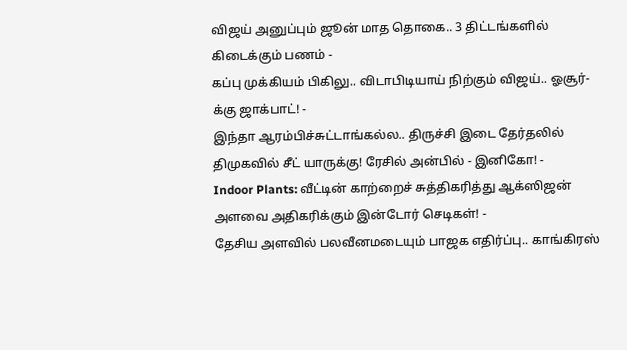விஜய் அனுப்பும் ஜூன் மாத தொகை.. 3 திட்டங்களில் கிடைக்கும் பணம் -
கப்பு முக்கியம் பிகிலு.. விடாபிடியாய் நிற்கும் விஜய்.. ஓசூர்-க்கு ஜாக்பாட்! -
இந்தா ஆரம்பிச்சுட்டாங்கல்ல.. திருச்சி இடை தேர்தலில் திமுகவில் சீட் யாருக்கு! ரேசில் அன்பில் - இனிகோ! -
Indoor Plants: வீட்டின் காற்றைச் சுத்திகரித்து ஆக்ஸிஜன் அளவை அதிகரிக்கும் இன்டோர் செடிகள்! -
தேசிய அளவில் பலவீனமடையும் பாஜக எதிர்ப்பு.. காங்கிரஸ்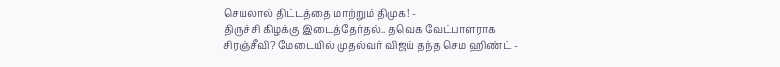செயலால் திட்டத்தை மாற்றும் திமுக! -
திருச்சி கிழக்கு இடைத்தேர்தல்.. தவெக வேட்பாளராக சிரஞ்சீவி? மேடையில் முதல்வர் விஜய் தந்த செம ஹிண்ட் -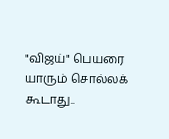"விஜய்" பெயரை யாரும் சொல்லக் கூடாது..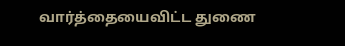வார்த்தையைவிட்ட துணை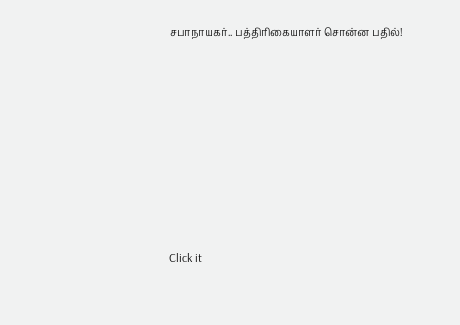சபாநாயகர்.. பத்திரிகையாளர் சொன்ன பதில்!












Click it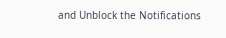and Unblock the Notifications